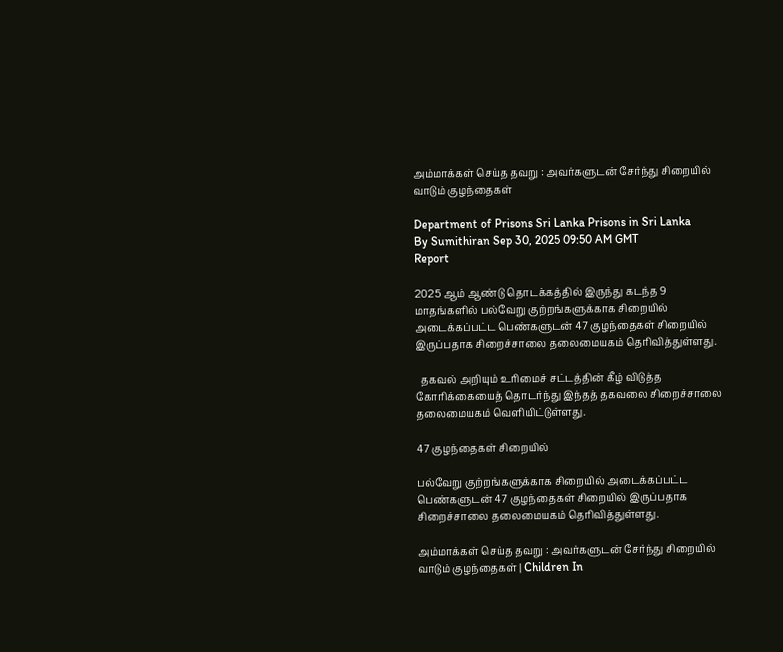அம்மாக்கள் செய்த தவறு : அவர்களுடன் சேர்ந்து சிறையில் வாடும் குழந்தைகள்

Department of Prisons Sri Lanka Prisons in Sri Lanka
By Sumithiran Sep 30, 2025 09:50 AM GMT
Report

2025 ஆம் ஆண்டு தொடக்கத்தில் இருந்து கடந்த 9 மாதங்களில் பல்வேறு குற்றங்களுக்காக சிறையில் அடைக்கப்பட்ட பெண்களுடன் 47 குழந்தைகள் சிறையில் இருப்பதாக சிறைச்சாலை தலைமையகம் தெரிவித்துள்ளது.

  தகவல் அறியும் உரிமைச் சட்டத்தின் கீழ் விடுத்த கோரிக்கையைத் தொடர்ந்து இந்தத் தகவலை சிறைச்சாலை தலைமையகம் வெளியிட்டுள்ளது.

47 குழந்தைகள் சிறையில்

பல்வேறு குற்றங்களுக்காக சிறையில் அடைக்கப்பட்ட பெண்களுடன் 47 குழந்தைகள் சிறையில் இருப்பதாக சிறைச்சாலை தலைமையகம் தெரிவித்துள்ளது.

அம்மாக்கள் செய்த தவறு : அவர்களுடன் சேர்ந்து சிறையில் வாடும் குழந்தைகள் | Children In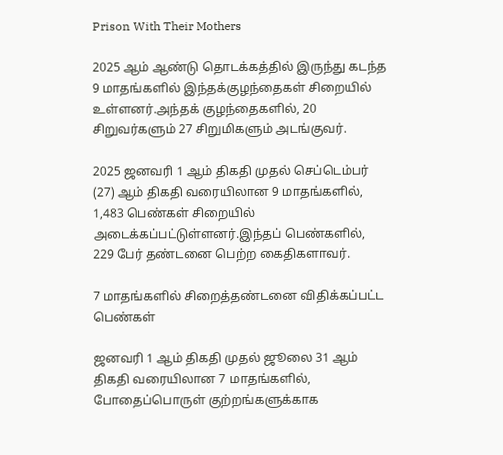Prison With Their Mothers

2025 ஆம் ஆண்டு தொடக்கத்தில் இருந்து கடந்த 9 மாதங்களில் இந்தக்குழந்தைகள் சிறையில் உள்ளனர்.அந்தக் குழந்தைகளில், 20 சிறுவர்களும் 27 சிறுமிகளும் அடங்குவர்.

2025 ஜனவரி 1 ஆம் திகதி முதல் செப்டெம்பர் (27) ஆம் திகதி வரையிலான 9 மாதங்களில், 1,483 பெண்கள் சிறையில் அடைக்கப்பட்டுள்ளனர்.இந்தப் பெண்களில், 229 பேர் தண்டனை பெற்ற கைதிகளாவர்.

7 மாதங்களில் சிறைத்தண்டனை விதிக்கப்பட்ட பெண்கள்

ஜனவரி 1 ஆம் திகதி முதல் ஜூலை 31 ஆம் திகதி வரையிலான 7 மாதங்களில், போதைப்பொருள் குற்றங்களுக்காக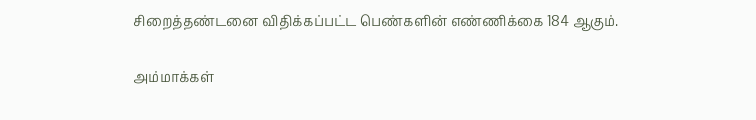சிறைத்தண்டனை விதிக்கப்பட்ட பெண்களின் எண்ணிக்கை 184 ஆகும்.

அம்மாக்கள்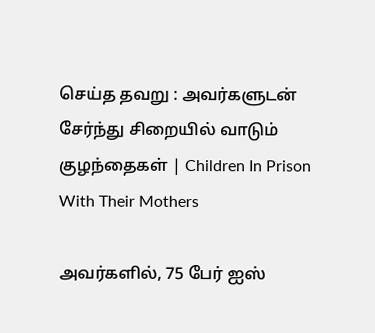செய்த தவறு : அவர்களுடன் சேர்ந்து சிறையில் வாடும் குழந்தைகள் | Children In Prison With Their Mothers

அவர்களில், 75 பேர் ஐஸ்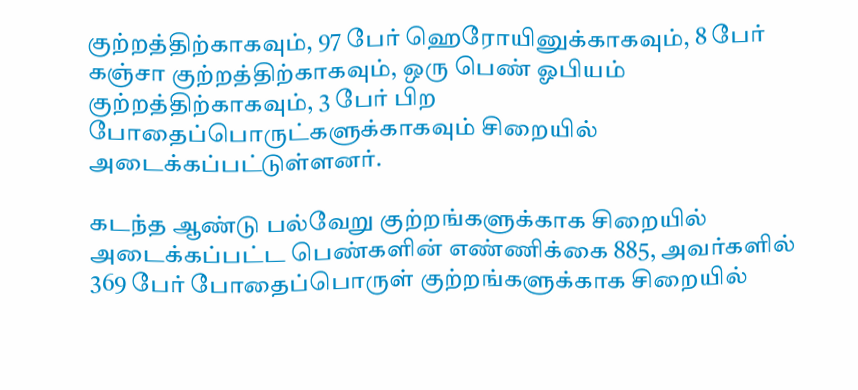குற்றத்திற்காகவும், 97 பேர் ஹெரோயினுக்காகவும், 8 பேர் கஞ்சா குற்றத்திற்காகவும், ஒரு பெண் ஓபியம் குற்றத்திற்காகவும், 3 பேர் பிற போதைப்பொருட்களுக்காகவும் சிறையில் அடைக்கப்பட்டுள்ளனர்.

கடந்த ஆண்டு பல்வேறு குற்றங்களுக்காக சிறையில் அடைக்கப்பட்ட பெண்களின் எண்ணிக்கை 885, அவர்களில் 369 பேர் போதைப்பொருள் குற்றங்களுக்காக சிறையில்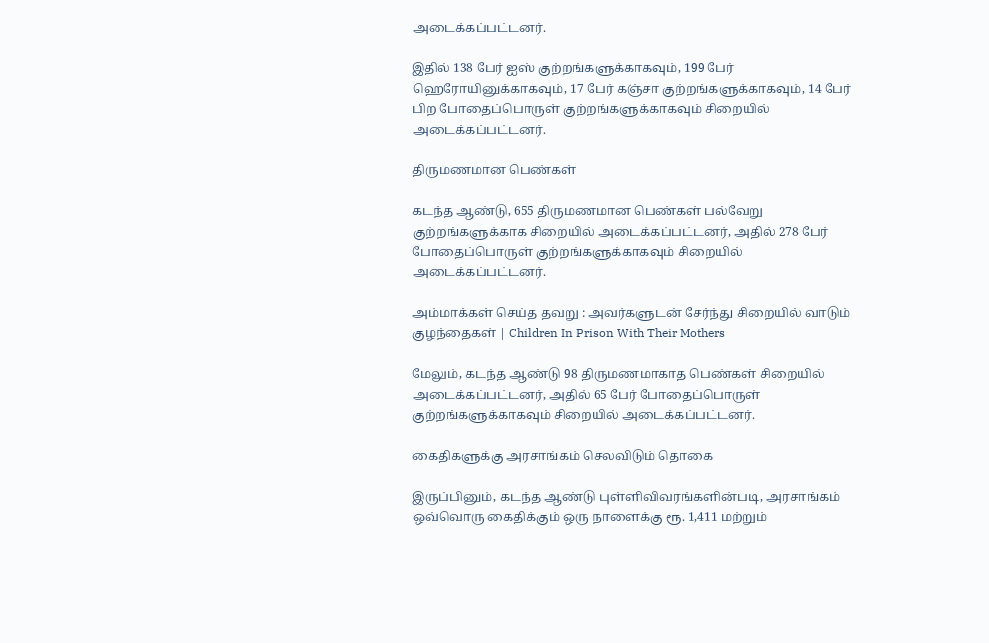அடைக்கப்பட்டனர்.

இதில் 138 பேர் ஐஸ் குற்றங்களுக்காகவும், 199 பேர் ஹெரோயினுக்காகவும், 17 பேர் கஞ்சா குற்றங்களுக்காகவும், 14 பேர் பிற போதைப்பொருள் குற்றங்களுக்காகவும் சிறையில் அடைக்கப்பட்டனர்.

திருமணமான பெண்கள்

கடந்த ஆண்டு, 655 திருமணமான பெண்கள் பல்வேறு குற்றங்களுக்காக சிறையில் அடைக்கப்பட்டனர், அதில் 278 பேர் போதைப்பொருள் குற்றங்களுக்காகவும் சிறையில் அடைக்கப்பட்டனர்.

அம்மாக்கள் செய்த தவறு : அவர்களுடன் சேர்ந்து சிறையில் வாடும் குழந்தைகள் | Children In Prison With Their Mothers

மேலும், கடந்த ஆண்டு 98 திருமணமாகாத பெண்கள் சிறையில் அடைக்கப்பட்டனர், அதில் 65 பேர் போதைப்பொருள் குற்றங்களுக்காகவும் சிறையில் அடைக்கப்பட்டனர்.

கைதிகளுக்கு அரசாங்கம் செலவிடும் தொகை

இருப்பினும், கடந்த ஆண்டு புள்ளிவிவரங்களின்படி, அரசாங்கம் ஒவ்வொரு கைதிக்கும் ஒரு நாளைக்கு ரூ. 1,411 மற்றும்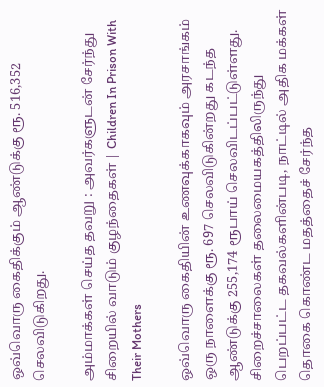ஒவ்வொரு கைதிக்கும் ஆண்டுக்கு ரூ. 516,352 செலவிடுகிறது.

அம்மாக்கள் செய்த தவறு : அவர்களுடன் சேர்ந்து சிறையில் வாடும் குழந்தைகள் | Children In Prison With Their Mothers

ஒவ்வொரு கைதியின் உணவுக்காகவும் அரசாங்கம் ஒரு நாளைக்கு ரூ. 697 செலவிடுகின்றது கடந்த ஆண்டுக்கு 255,174 ரூபாய் செலவிடப்பட்டுள்ளது. சிறைச்சாலைகள் தலைமையகத்திலிருந்து பெறப்பட்ட தகவல்களின்படி, நாட்டில் அதிக மக்கள் தொகை கொண்ட மதத்தைச் சேர்ந்த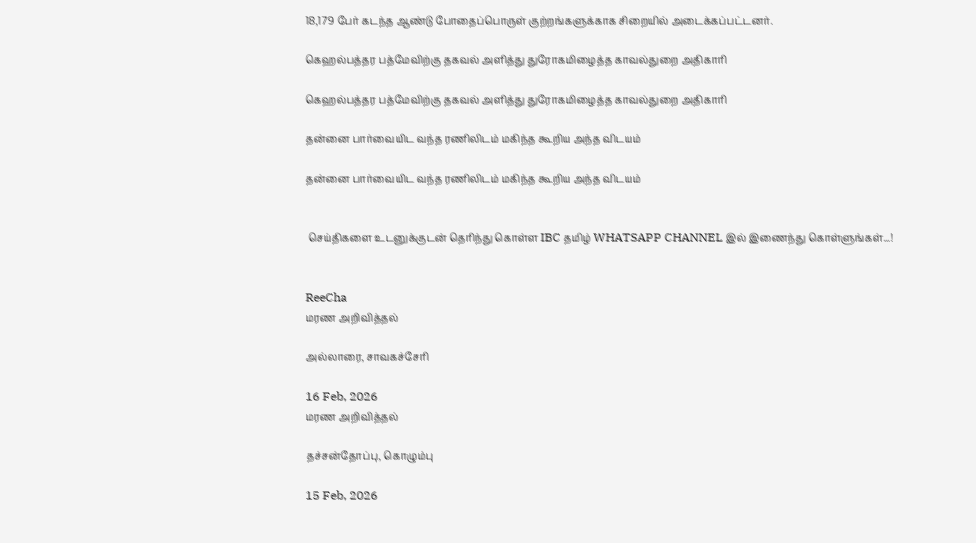18,179 பேர் கடந்த ஆண்டு போதைப்பொருள் குற்றங்களுக்காக சிறையில் அடைக்கப்பட்டனர்.

கெஹல்பத்தர பத்மேவிற்கு தகவல் அளித்து துரோகமிழைத்த காவல்துறை அதிகாரி

கெஹல்பத்தர பத்மேவிற்கு தகவல் அளித்து துரோகமிழைத்த காவல்துறை அதிகாரி

தன்னை பார்வையிட வந்த ரணிலிடம் மகிந்த கூறிய அந்த விடயம்

தன்னை பார்வையிட வந்த ரணிலிடம் மகிந்த கூறிய அந்த விடயம்


 செய்திகளை உடனுக்குடன் தெரிந்து கொள்ள IBC தமிழ் WHATSAPP CHANNEL இல் இணைந்து கொள்ளுங்கள்...!


ReeCha
மரண அறிவித்தல்

அல்லாரை, சாவகச்சேரி

16 Feb, 2026
மரண அறிவித்தல்

தச்சன்தோப்பு, கொழும்பு

15 Feb, 2026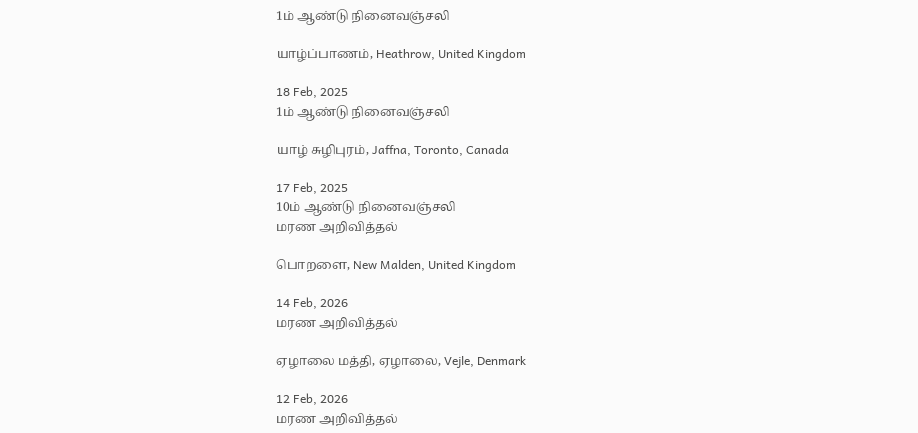1ம் ஆண்டு நினைவஞ்சலி

யாழ்ப்பாணம், Heathrow, United Kingdom

18 Feb, 2025
1ம் ஆண்டு நினைவஞ்சலி

யாழ் சுழிபுரம், Jaffna, Toronto, Canada

17 Feb, 2025
10ம் ஆண்டு நினைவஞ்சலி
மரண அறிவித்தல்

பொறளை, New Malden, United Kingdom

14 Feb, 2026
மரண அறிவித்தல்

ஏழாலை மத்தி, ஏழாலை, Vejle, Denmark

12 Feb, 2026
மரண அறிவித்தல்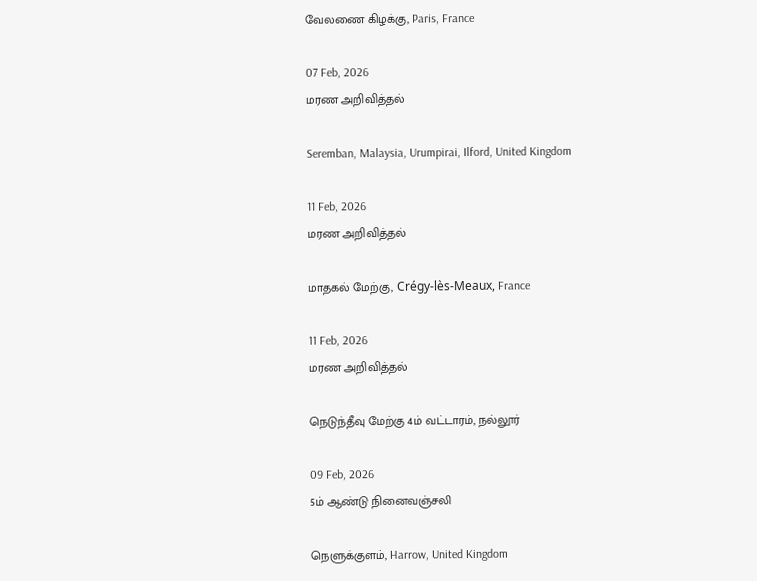வேலணை கிழக்கு, Paris, France

07 Feb, 2026
மரண அறிவித்தல்

Seremban, Malaysia, Urumpirai, Ilford, United Kingdom

11 Feb, 2026
மரண அறிவித்தல்

மாதகல் மேற்கு, Crégy-lès-Meaux, France

11 Feb, 2026
மரண அறிவித்தல்

நெடுந்தீவு மேற்கு 4ம் வட்டாரம், நல்லூர்

09 Feb, 2026
5ம் ஆண்டு நினைவஞ்சலி

நெளுக்குளம், Harrow, United Kingdom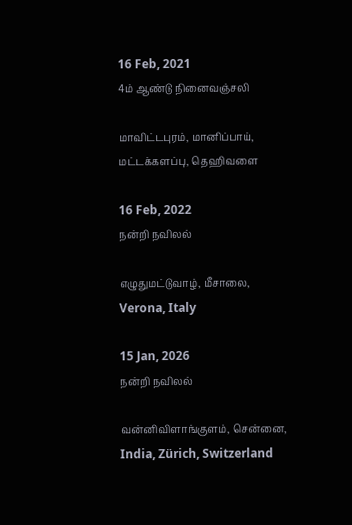16 Feb, 2021
4ம் ஆண்டு நினைவஞ்சலி

மாவிட்டபுரம், மானிப்பாய், மட்டக்களப்பு, தெஹிவளை

16 Feb, 2022
நன்றி நவிலல்

எழுதுமட்டுவாழ், மீசாலை, Verona, Italy

15 Jan, 2026
நன்றி நவிலல்

வன்னிவிளாங்குளம், சென்னை, India, Zürich, Switzerland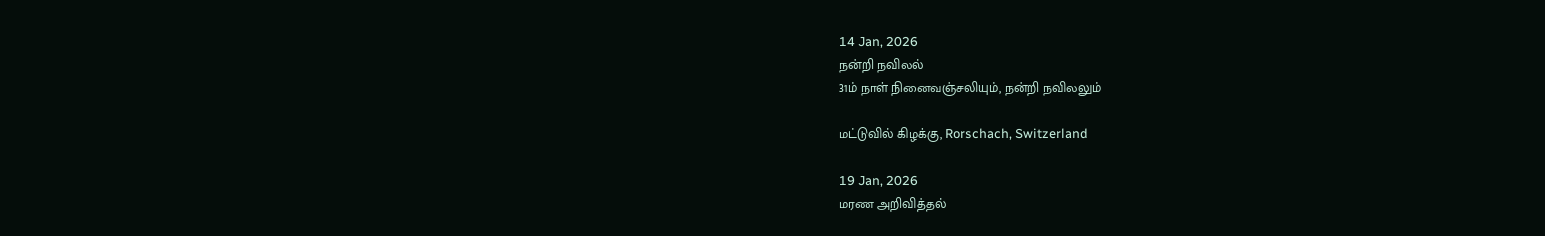14 Jan, 2026
நன்றி நவிலல்
31ம் நாள் நினைவஞ்சலியும், நன்றி நவிலலும்

மட்டுவில் கிழக்கு, Rorschach, Switzerland

19 Jan, 2026
மரண அறிவித்தல்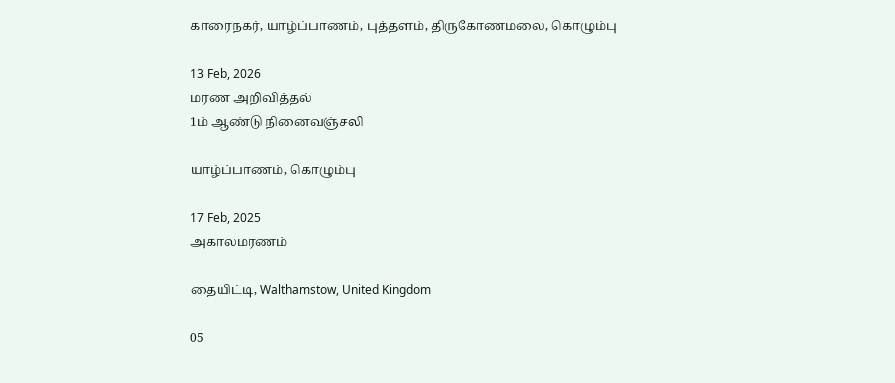காரைநகர், யாழ்ப்பாணம், புத்தளம், திருகோணமலை, கொழும்பு

13 Feb, 2026
மரண அறிவித்தல்
1ம் ஆண்டு நினைவஞ்சலி

யாழ்ப்பாணம், கொழும்பு

17 Feb, 2025
அகாலமரணம்

தையிட்டி, Walthamstow, United Kingdom

05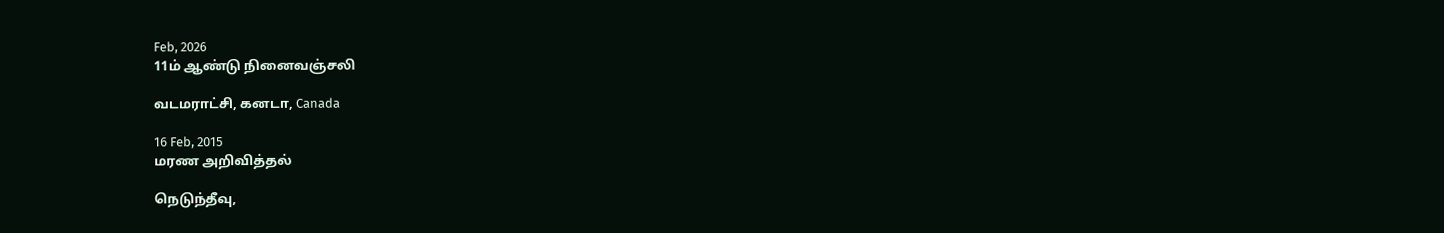Feb, 2026
11ம் ஆண்டு நினைவஞ்சலி

வடமராட்சி, கனடா, Canada

16 Feb, 2015
மரண அறிவித்தல்

நெடுந்தீவு,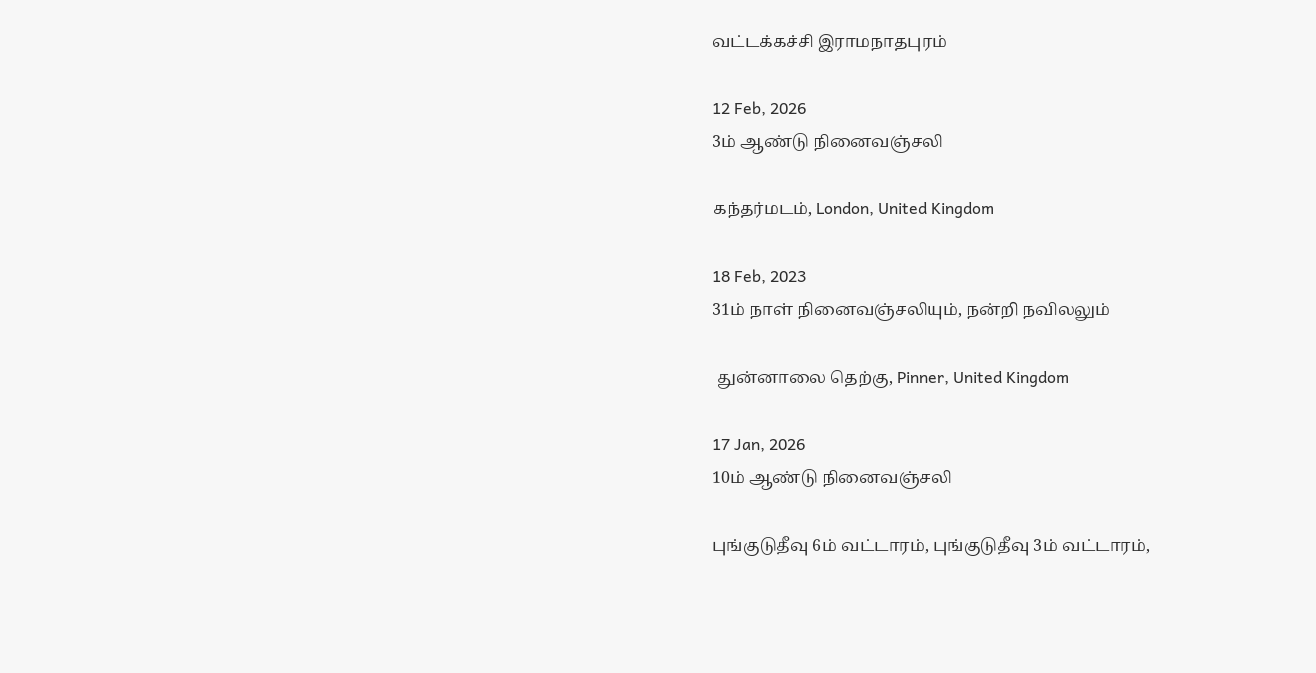வட்டக்கச்சி இராமநாதபுரம்

12 Feb, 2026
3ம் ஆண்டு நினைவஞ்சலி

கந்தர்மடம், London, United Kingdom

18 Feb, 2023
31ம் நாள் நினைவஞ்சலியும், நன்றி நவிலலும்

 துன்னாலை தெற்கு, Pinner, United Kingdom

17 Jan, 2026
10ம் ஆண்டு நினைவஞ்சலி

புங்குடுதீவு 6ம் வட்டாரம், புங்குடுதீவு 3ம் வட்டாரம்,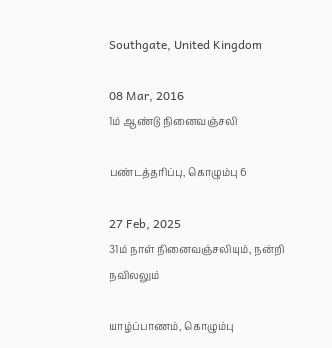Southgate, United Kingdom

08 Mar, 2016
1ம் ஆண்டு நினைவஞ்சலி

பண்டத்தரிப்பு, கொழும்பு 6

27 Feb, 2025
31ம் நாள் நினைவஞ்சலியும், நன்றி நவிலலும்

யாழ்ப்பாணம், கொழும்பு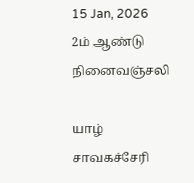15 Jan, 2026
2ம் ஆண்டு நினைவஞ்சலி

யாழ் சாவகச்சேரி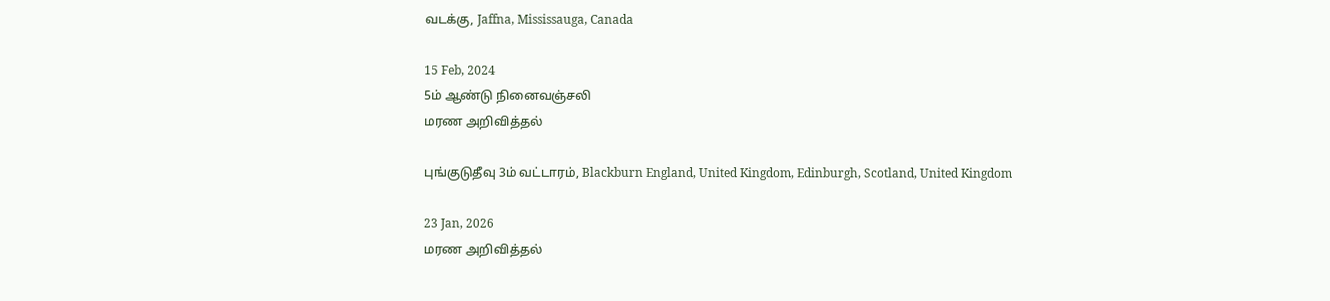வடக்கு, Jaffna, Mississauga, Canada

15 Feb, 2024
5ம் ஆண்டு நினைவஞ்சலி
மரண அறிவித்தல்

புங்குடுதீவு 3ம் வட்டாரம், Blackburn England, United Kingdom, Edinburgh, Scotland, United Kingdom

23 Jan, 2026
மரண அறிவித்தல்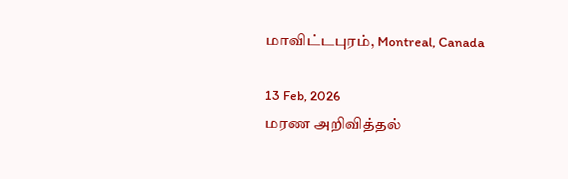மாவிட்டபுரம், Montreal, Canada

13 Feb, 2026
மரண அறிவித்தல்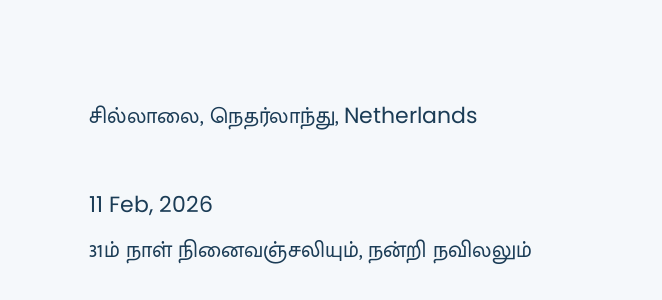சில்லாலை, நெதர்லாந்து, Netherlands

11 Feb, 2026
31ம் நாள் நினைவஞ்சலியும், நன்றி நவிலலும்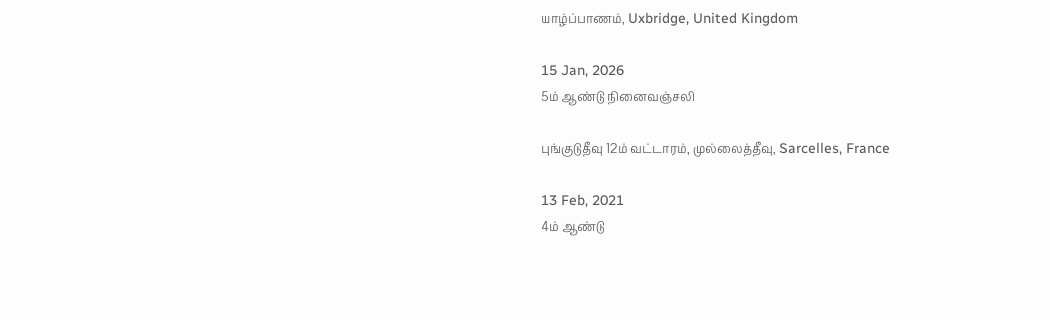யாழ்ப்பாணம், Uxbridge, United Kingdom

15 Jan, 2026
5ம் ஆண்டு நினைவஞ்சலி

புங்குடுதீவு 12ம் வட்டாரம், முல்லைத்தீவு, Sarcelles, France

13 Feb, 2021
4ம் ஆண்டு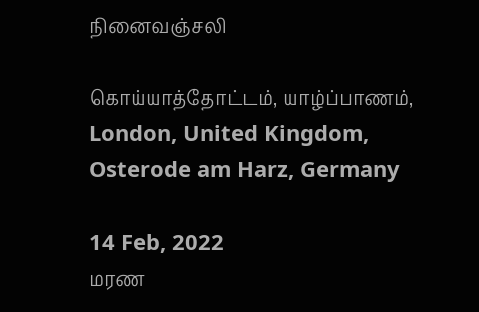நினைவஞ்சலி

கொய்யாத்தோட்டம், யாழ்ப்பாணம், London, United Kingdom, Osterode am Harz, Germany

14 Feb, 2022
மரண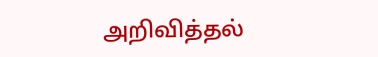அறிவித்தல்